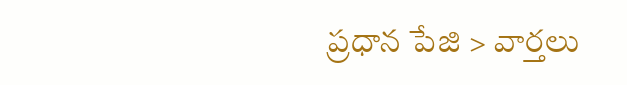ప్రధాన పేజి > వార్తలు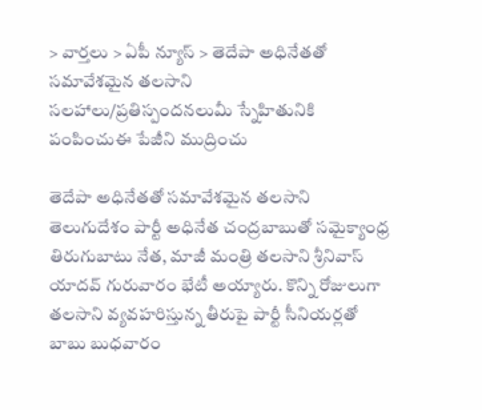> వార్తలు > ఏపీ న్యూస్ > తెదేపా అధినేతతో సమావేశమైన తలసాని
సలహాలు/ప్రతిస్పందనలుమీ స్నేహితునికి పంపించుఈ పేజీని ముద్రించు

తెదేపా అధినేతతో సమావేశమైన తలసాని
తెలుగుదేశం పార్టీ అధినేత చంద్రబాబుతో సమైక్యాంధ్ర తిరుగుబాటు నేత, మాజీ మంత్రి తలసాని శ్రీనివాస్ యాదవ్ గురువారం భేటీ అయ్యారు. కొన్ని రోజులుగా తలసాని వ్యవహరిస్తున్న తీరుపై పార్టీ సీనియర్లతో బాబు బుధవారం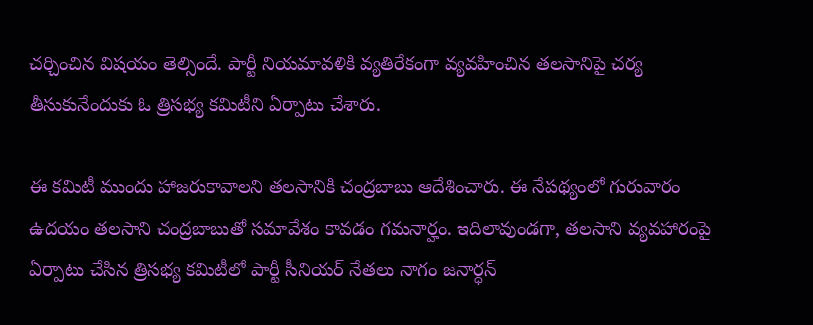చర్చించిన విషయం తెల్సిందే. పార్టీ నియమావళికి వ్యతిరేకంగా వ్యవహించిన తలసానిపై చర్య తీసుకునేందుకు ఓ త్రిసభ్య కమిటీని ఏర్పాటు చేశారు.

ఈ కమిటీ ముందు హాజరుకావాలని తలసానికి చంద్రబాబు ఆదేశించారు. ఈ నేపథ్యంలో గురువారం ఉదయం తలసాని చంద్రబాబుతో సమావేశం కావడం గమనార్హం. ఇదిలావుండగా, తలసాని వ్యవహారంపై ఏర్పాటు చేసిన త్రిసభ్య కమిటీలో పార్టీ సీనియర్‌ నేతలు నాగం జనార్ధన్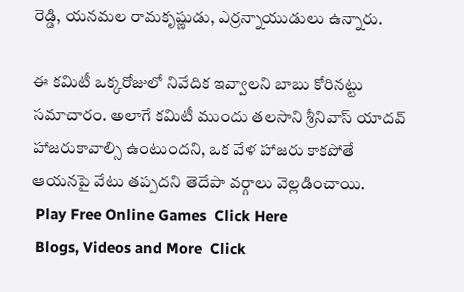రెడ్డి, యనమల రామకృష్ణుడు, ఎర్రన్నాయుడులు ఉన్నారు.

ఈ కమిటీ ఒక్కరోజులో నివేదిక ఇవ్వాలని బాబు కోరినట్టు సమాచారం. అలాగే కమిటీ ముందు తలసాని శ్రీనివాస్‌ యాదవ్‌ హాజరుకావాల్సి ఉంటుందని, ఒక వేళ హాజరు కాకపోతే ఆయనపై వేటు తప్పదని తెదేపా వర్గాలు వెల్లడించాయి.
 Play Free Online Games  Click Here
 Blogs, Videos and More  Click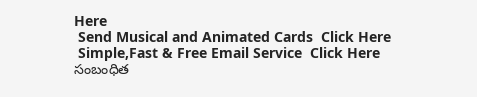Here
 Send Musical and Animated Cards  Click Here
 Simple,Fast & Free Email Service  Click Here
సంబంధిత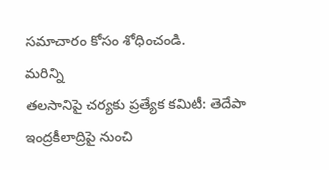సమాచారం కోసం శోధించండి.
మరిన్ని
తలసానిపై చర్యకు ప్రత్యేక కమిటీ: తెదేపా
ఇంద్రకీలాద్రిపై నుంచి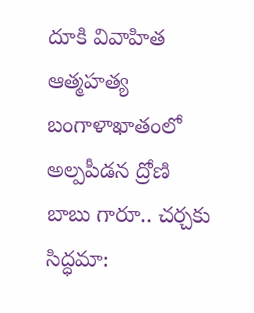దూకి వివాహిత ఆత్మహత్య
బంగాళాఖాతంలో అల్పపీడన ద్రోణి
బాబు గారూ.. చర్చకు సిద్ధమా: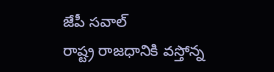జేపీ సవాల్
రాష్ట్ర రాజధానికి వస్తోన్న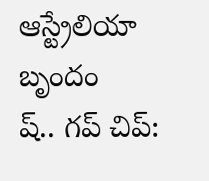ఆస్ట్రేలియా బృందం
ష్.. గప్‌ చిప్: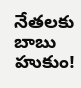నేతలకు బాబు హుకుం!